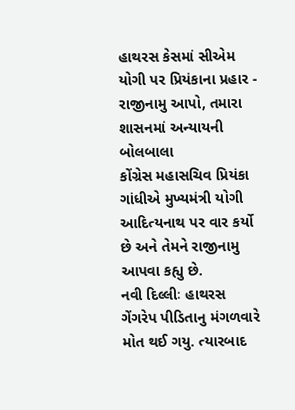હાથરસ કેસમાં સીએમ યોગી પર પ્રિયંકાના પ્રહાર - રાજીનામુ આપો, તમારા શાસનમાં અન્યાયની બોલબાલા
કોંગ્રેસ મહાસચિવ પ્રિયંકા ગાંધીએ મુખ્યમંત્રી યોગી આદિત્યનાથ પર વાર કર્યો છે અને તેમને રાજીનામુ આપવા કહ્યુ છે.
નવી દિલ્લીઃ હાથરસ ગેંગરેપ પીડિતાનુ મંગળવારે મોત થઈ ગયુ. ત્યારબાદ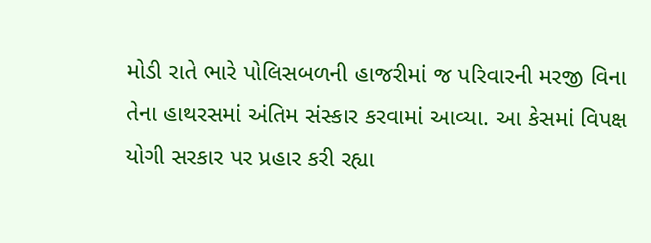મોડી રાતે ભારે પોલિસબળની હાજરીમાં જ પરિવારની મરજી વિના તેના હાથરસમાં અંતિમ સંસ્કાર કરવામાં આવ્યા. આ કેસમાં વિપક્ષ યોગી સરકાર પર પ્રહાર કરી રહ્યા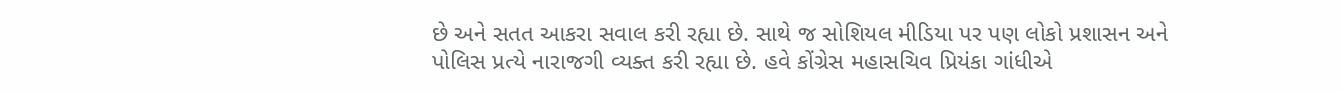છે અને સતત આકરા સવાલ કરી રહ્યા છે. સાથે જ સોશિયલ મીડિયા પર પણ લોકો પ્રશાસન અને પોલિસ પ્રત્યે નારાજગી વ્યક્ત કરી રહ્યા છે. હવે કોંગ્રેસ મહાસચિવ પ્રિયંકા ગાંધીએ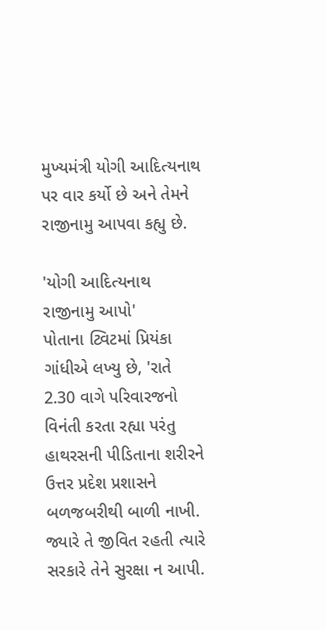મુખ્યમંત્રી યોગી આદિત્યનાથ પર વાર કર્યો છે અને તેમને રાજીનામુ આપવા કહ્યુ છે.

'યોગી આદિત્યનાથ રાજીનામુ આપો'
પોતાના ટ્વિટમાં પ્રિયંકા ગાંધીએ લખ્યુ છે, 'રાતે 2.30 વાગે પરિવારજનો વિનંતી કરતા રહ્યા પરંતુ હાથરસની પીડિતાના શરીરને ઉત્તર પ્રદેશ પ્રશાસને બળજબરીથી બાળી નાખી. જ્યારે તે જીવિત રહતી ત્યારે સરકારે તેને સુરક્ષા ન આપી.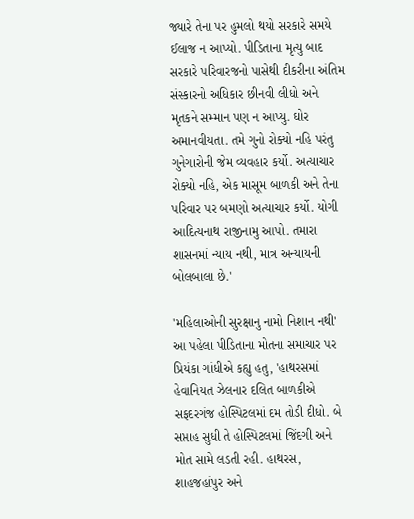જ્યારે તેના પર હુમલો થયો સરકારે સમયે ઈલાજ ન આપ્યો. પીડિતાના મૃત્યુ બાદ સરકારે પરિવારજનો પાસેથી દીકરીના અંતિમ સંસ્કારનો અધિકાર છીનવી લીધો અને મૃતકને સમ્માન પણ ન આપ્યુ. ઘોર અમાનવીયતા. તમે ગુનો રોક્યો નહિ પરંતુ ગુનેગારોની જેમ વ્યવહાર કર્યો. અત્યાચાર રોક્યો નહિ, એક માસૂમ બાળકી અને તેના પરિવાર પર બમણો અત્યાચાર કર્યો. યોગી આદિત્યનાથ રાજીનામુ આપો. તમારા શાસનમાં ન્યાય નથી, માત્ર અન્યાયની બોલબાલા છે.'

'મહિલાઓની સુરક્ષાનુ નામો નિશાન નથી'
આ પહેલા પીડિતાના મોતના સમાચાર પર પ્રિયંકા ગાંધીએ કહ્યુ હતુ, 'હાથરસમાં હેવાનિયત ઝેલનાર દલિત બાળકીએ સફદરગંજ હોસ્પિટલમાં દમ તોડી દીધો. બે સપ્તાહ સુધી તે હોસ્પિટલમાં જિંદગી અને મોત સામે લડતી રહી. હાથરસ, શાહજહાંપુર અને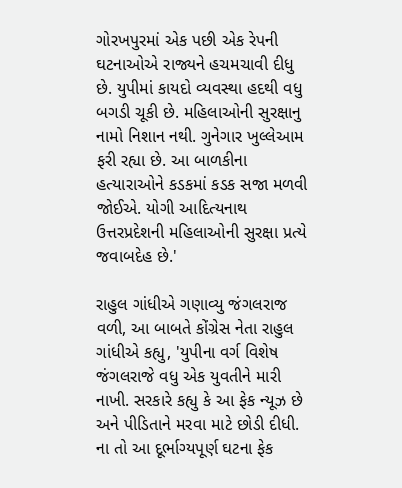ગોરખપુરમાં એક પછી એક રેપની ઘટનાઓએ રાજ્યને હચમચાવી દીધુ છે. યુપીમાં કાયદો વ્યવસ્થા હદથી વધુ બગડી ચૂકી છે. મહિલાઓની સુરક્ષાનુ નામો નિશાન નથી. ગુનેગાર ખુલ્લેઆમ ફરી રહ્યા છે. આ બાળકીના હત્યારાઓને કડકમાં કડક સજા મળવી જોઈએ. યોગી આદિત્યનાથ ઉત્તરપ્રદેશની મહિલાઓની સુરક્ષા પ્રત્યે જવાબદેહ છે.'

રાહુલ ગાંધીએ ગણાવ્યુ જંગલરાજ
વળી, આ બાબતે કોંગ્રેસ નેતા રાહુલ ગાંધીએ કહ્યુ, 'યુપીના વર્ગ વિશેષ જંગલરાજે વધુ એક યુવતીને મારી નાખી. સરકારે કહ્યુ કે આ ફેક ન્યૂઝ છે અને પીડિતાને મરવા માટે છોડી દીધી. ના તો આ દૂર્ભાગ્યપૂર્ણ ઘટના ફેક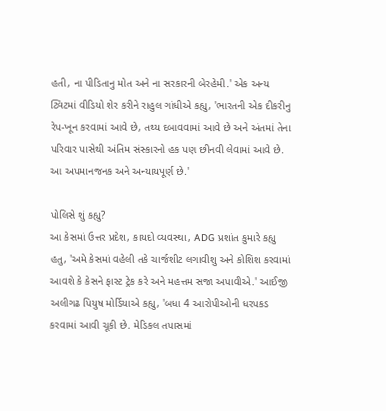હતી, ના પીડિતાનુ મોત અને ના સરકારની બેરહેમી.' એક અન્ય ટ્વિટમાં વીડિયો શેર કરીને રાહુલ ગાંધીએ કહ્યુ, 'ભારતની એક દીકરીનુ રેપ-ખૂન કરવામાં આવે છે, તથ્ય દબાવવામાં આવે છે અને અંતમાં તેના પરિવાર પાસેથી અંતિમ સંસ્કારનો હક પણ છીનવી લેવામાં આવે છે. આ અપમાનજનક અને અન્યાયપૂર્ણ છે.'

પોલિસે શું કહ્યુ?
આ કેસમાં ઉત્તર પ્રદેશ, કાયદો વ્યવસ્થા, ADG પ્રશાંત કુમારે કહ્યુ હતુ, 'અમે કેસમાં વહેલી તકે ચાર્જશીટ લગાવીશુ અને કોશિશ કરવામાં આવશે કે કેસને ફાસ્ટ ટ્રેક કરે અને મહત્તમ સજા અપાવીએ.' આઈજી અલીગઢ પિયુષ મોર્ડિયાએ કહ્યુ, 'બધા 4 આરોપીઓની ધરપકડ કરવામાં આવી ચૂકી છે. મેડિકલ તપાસમાં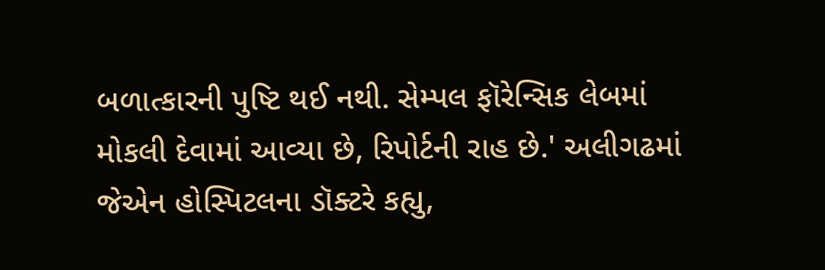બળાત્કારની પુષ્ટિ થઈ નથી. સેમ્પલ ફૉરેન્સિક લેબમાં મોકલી દેવામાં આવ્યા છે, રિપોર્ટની રાહ છે.' અલીગઢમાં જેએન હોસ્પિટલના ડૉક્ટરે કહ્યુ,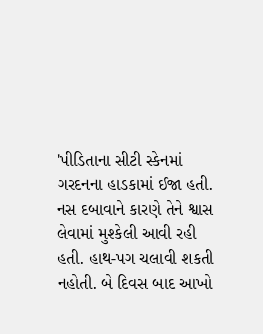'પીડિતાના સીટી સ્કેનમાં ગરદનના હાડકામાં ઈજા હતી. નસ દબાવાને કારણે તેને શ્વાસ લેવામાં મુશ્કેલી આવી રહી હતી. હાથ-પગ ચલાવી શકતી નહોતી. બે દિવસ બાદ આખો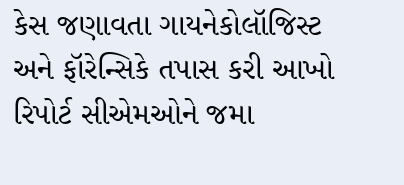કેસ જણાવતા ગાયનેકોલૉજિસ્ટ અને ફૉરેન્સિકે તપાસ કરી આખો રિપોર્ટ સીએમઓને જમા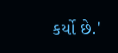કર્યો છે.'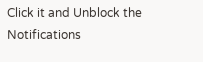Click it and Unblock the Notifications